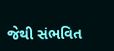જેથી સંભવિત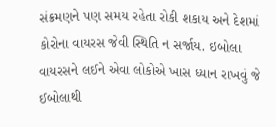સંક્રમણને પણ સમય રહેતા રોકી શકાય અને દેશમાં કોરોના વાયરસ જેવી સ્થિતિ ન સર્જાય. ઇબોલા વાયરસને લઈને એવા લોકોએ ખાસ ધ્યાન રાખવું જે ઈબોલાથી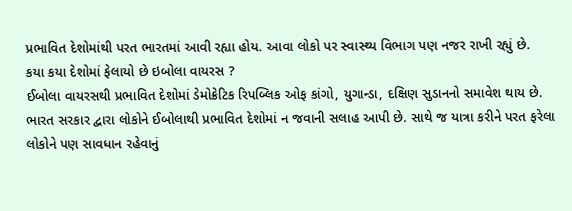પ્રભાવિત દેશોમાંથી પરત ભારતમાં આવી રહ્યા હોય. આવા લોકો પર સ્વાસ્થ્ય વિભાગ પણ નજર રાખી રહ્યું છે.
કયા કયા દેશોમાં ફેલાયો છે ઇબોલા વાયરસ ?
ઈબોલા વાયરસથી પ્રભાવિત દેશોમાં ડેમોક્રેટિક રિપબ્લિક ઓફ કાંગો, યુગાન્ડા, દક્ષિણ સુડાનનો સમાવેશ થાય છે. ભારત સરકાર દ્વારા લોકોને ઈબોલાથી પ્રભાવિત દેશોમાં ન જવાની સલાહ આપી છે. સાથે જ યાત્રા કરીને પરત ફરેલા લોકોને પણ સાવધાન રહેવાનું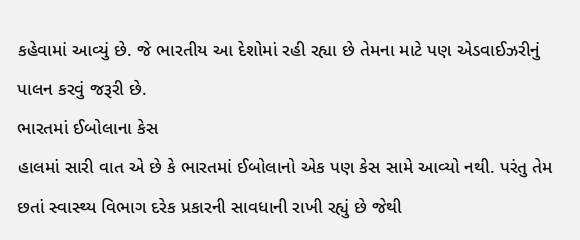કહેવામાં આવ્યું છે. જે ભારતીય આ દેશોમાં રહી રહ્યા છે તેમના માટે પણ એડવાઈઝરીનું પાલન કરવું જરૂરી છે.
ભારતમાં ઈબોલાના કેસ
હાલમાં સારી વાત એ છે કે ભારતમાં ઈબોલાનો એક પણ કેસ સામે આવ્યો નથી. પરંતુ તેમ છતાં સ્વાસ્થ્ય વિભાગ દરેક પ્રકારની સાવધાની રાખી રહ્યું છે જેથી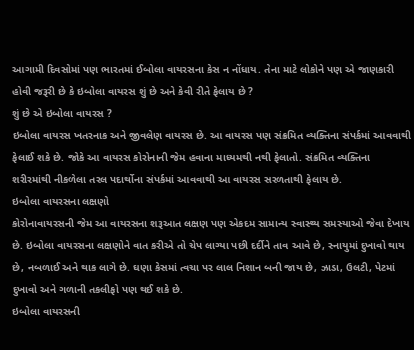આગામી દિવસોમાં પણ ભારતમાં ઈબોલા વાયરસના કેસ ન નોંધાય. તેના માટે લોકોને પણ એ જાણકારી હોવી જરૂરી છે કે ઇબોલા વાયરસ શું છે અને કેવી રીતે ફેલાય છે ?
શું છે એ ઇબોલા વાયરસ ?
ઇબોલા વાયરસ ખતરનાક અને જીવલેણ વાયરસ છે. આ વાયરસ પણ સંક્રમિત વ્યક્તિના સંપર્કમાં આવવાથી ફેલાઈ શકે છે. જોકે આ વાયરસ કોરોનાની જેમ હવાના માધ્યમથી નથી ફેલાતો. સંક્રમિત વ્યક્તિના શરીરમાંથી નીકળેલા તરલ પદાર્થોના સંપર્કમાં આવવાથી આ વાયરસ સરળતાથી ફેલાય છે.
ઇબોલા વાયરસના લક્ષણો
કોરોનાવાયરસની જેમ આ વાયરસના શરૂઆત લક્ષણ પણ એકદમ સામાન્ય સ્વાસ્થ્ય સમસ્યાઓ જેવા દેખાય છે. ઇબોલા વાયરસના લક્ષણોને વાત કરીએ તો ચેપ લાગ્યા પછી દર્દીને તાવ આવે છે, સ્નાયુમાં દુખાવો થાય છે, નબળાઈ અને થાક લાગે છે. ઘણા કેસમાં ત્વચા પર લાલ નિશાન બની જાય છે, ઝાડા, ઉલટી, પેટમાં દુખાવો અને ગળાની તકલીફો પણ થઈ શકે છે.
ઇબોલા વાયરસની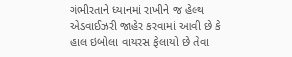ગંભીરતાને ધ્યાનમાં રાખીને જ હેલ્થ એડવાઈઝરી જાહેર કરવામાં આવી છે કે હાલ ઇબોલા વાયરસ ફેલાયો છે તેવા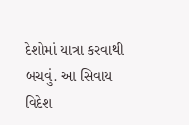દેશોમાં યાત્રા કરવાથી બચવું. આ સિવાય વિદેશ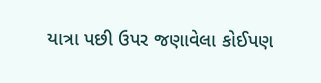યાત્રા પછી ઉપર જણાવેલા કોઈપણ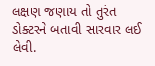લક્ષણ જણાય તો તુરંત ડોક્ટરને બતાવી સારવાર લઈ લેવી.